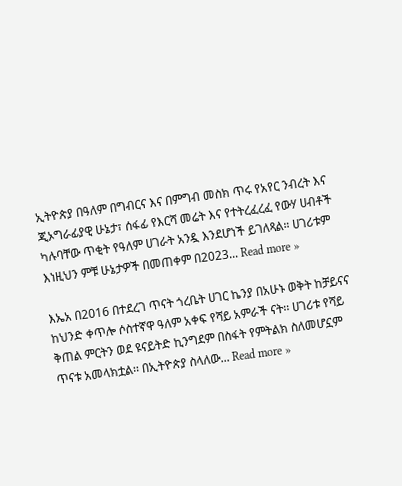ኢትዮጵያ በዓለም በግብርና እና በምግብ መስክ ጥሩ የአየር ንብረት እና ጂኦግራፊያዊ ሁኔታ፣ ሰፋፊ የእርሻ መሬት እና የተትረፈረፈ የውሃ ሀብቶች ካሉባቸው ጥቂት የዓለም ሀገራት አንዷ እንደሆነች ይገለጻል። ሀገሪቱም እነዚህን ምቹ ሁኔታዎች በመጠቀም በ2023... Read more »

እኤአ በ2016 በተደረገ ጥናት ጎረቤት ሀገር ኬንያ በአሁኑ ወቅት ከቻይናና ከህንድ ቀጥሎ ሶስተኛዋ ዓለም አቀፍ የሻይ አምራች ናት፡፡ ሀገሪቱ የሻይ ቅጠል ምርትን ወደ ዩናይትድ ኪንግደም በስፋት የምትልክ ስለመሆኗም ጥናቱ አመላክቷል፡፡ በኢትዮጵያ ስላለው... Read more »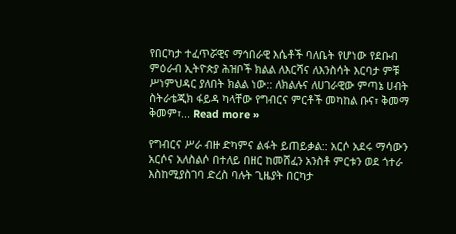የበርካታ ተፈጥሯዊና ማኅበራዊ እሴቶች ባለቤት የሆነው የደቡብ ምዕራብ ኢትዮጵያ ሕዝቦች ክልል ለእርሻና ለእንስሳት እርባታ ምቹ ሥነምህዳር ያለበት ክልል ነው:: ለክልሉና ለሀገራዊው ምጣኔ ሀብት ስትራቴጂክ ፋይዳ ካላቸው የግብርና ምርቶች መካከል ቡና፣ ቅመማ ቅመም፣... Read more »

የግብርና ሥራ ብዙ ድካምና ልፋት ይጠይቃል:: አርሶ አደሩ ማሳውን አርሶና አለስልሶ በተለይ በዘር ከመሸፈን አንስቶ ምርቱን ወደ ጎተራ እስከሚያስገባ ድረስ ባሉት ጊዜያት በርካታ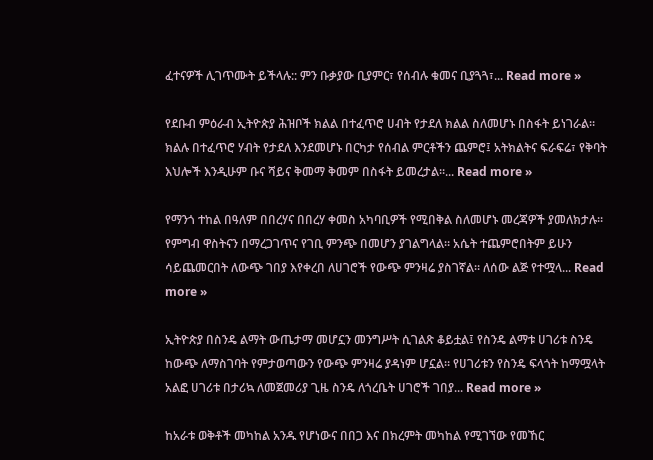ፈተናዎች ሊገጥሙት ይችላሉ:: ምን ቡቃያው ቢያምር፣ የሰብሉ ቁመና ቢያጓጓ፣... Read more »

የደቡብ ምዕራብ ኢትዮጵያ ሕዝቦች ክልል በተፈጥሮ ሀብት የታደለ ክልል ስለመሆኑ በስፋት ይነገራል። ክልሉ በተፈጥሮ ሃብት የታደለ እንደመሆኑ በርካታ የሰብል ምርቶችን ጨምሮ፤ አትክልትና ፍራፍሬ፣ የቅባት እህሎች እንዲሁም ቡና ሻይና ቅመማ ቅመም በስፋት ይመረታል።... Read more »

የማንጎ ተከል በዓለም በበረሃና በበረሃ ቀመስ አካባቢዎች የሚበቅል ስለመሆኑ መረጃዎች ያመለክታሉ። የምግብ ዋስትናን በማረጋገጥና የገቢ ምንጭ በመሆን ያገልግላል። አሴት ተጨምሮበትም ይሁን ሳይጨመርበት ለውጭ ገበያ እየቀረበ ለሀገሮች የውጭ ምንዛሬ ያስገኛል። ለሰው ልጅ የተሟላ... Read more »

ኢትዮጵያ በስንዴ ልማት ውጤታማ መሆኗን መንግሥት ሲገልጽ ቆይቷል፤ የስንዴ ልማቱ ሀገሪቱ ስንዴ ከውጭ ለማስገባት የምታወጣውን የውጭ ምንዛሬ ያዳነም ሆኗል። የሀገሪቱን የስንዴ ፍላጎት ከማሟላት አልፎ ሀገሪቱ በታሪኳ ለመጀመሪያ ጊዜ ስንዴ ለጎረቤት ሀገሮች ገበያ... Read more »

ከአራቱ ወቅቶች መካከል አንዱ የሆነውና በበጋ እና በክረምት መካከል የሚገኘው የመኸር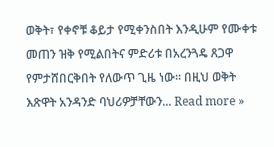ወቅት፣ የቀኖቹ ቆይታ የሚቀንስበት እንዲሁም የሙቀቱ መጠን ዝቅ የሚልበትና ምድሪቱ በአረንጓዴ ጸጋዋ የምታሸበርቅበት የለውጥ ጊዜ ነው፡፡ በዚህ ወቅት እጽዋት አንዳንድ ባህሪዎቻቸውን... Read more »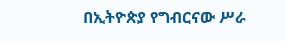በኢትዮጵያ የግብርናው ሥራ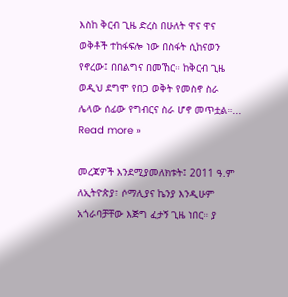እስከ ቅርብ ጊዜ ድረስ በሁለት ዋና ዋና ወቅቶች ተከፋፍሎ ነው በስፋት ሲከናወን የኖረው፤ በበልግና በመኸር። ከቅርብ ጊዜ ወዲህ ደግሞ የበጋ ወቅት የመስኖ ስራ ሌላው ሰፊው የግብርና ስራ ሆኖ መጥቷል።... Read more »

መረጃዎች እንደሚያመለክቱት፤ 2011 ዓ.ም ለኢትዮጵያ፣ ሶማሊያና ኬንያ እንዲሁም አጎራባቻቸው እጅግ ፈታኝ ጊዜ ነበር። ያ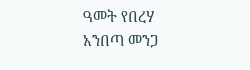ዓመት የበረሃ አንበጣ መንጋ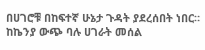በሀገሮቹ በከፍተኛ ሁኔታ ጉዳት ያደረሰበት ነበር። ከኬንያ ውጭ ባሉ ሀገራት መሰል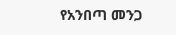የአንበጣ መንጋ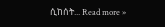ሲከሰት... Read more »